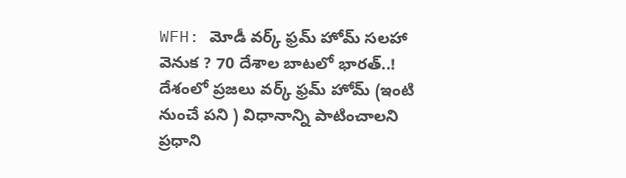WFH: మోడీ వర్క్ ఫ్రమ్ హోమ్ సలహా వెనుక ? 70 దేశాల బాటలో భారత్..!
దేశంలో ప్రజలు వర్క్ ఫ్రమ్ హోమ్ (ఇంటి నుంచే పని ) విధానాన్ని పాటించాలని ప్రధాని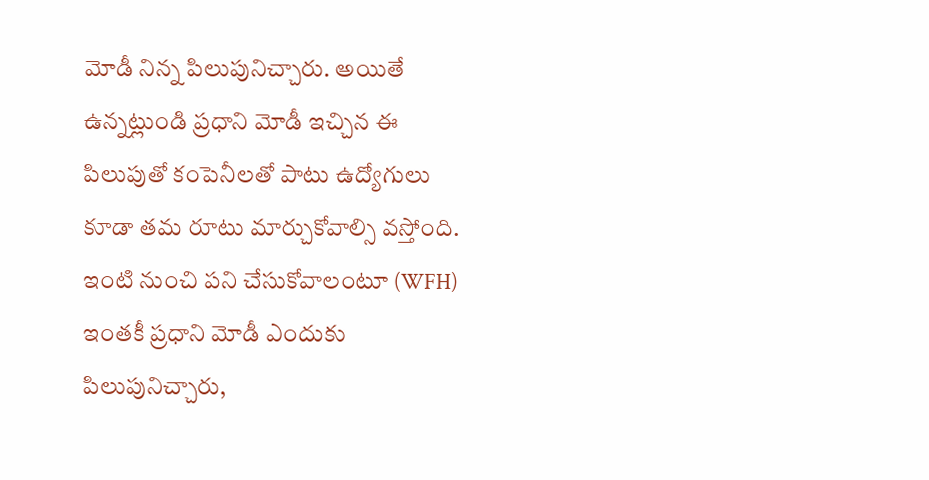మోడీ నిన్న పిలుపునిచ్చారు. అయితే ఉన్నట్లుండి ప్రధాని మోడీ ఇచ్చిన ఈ పిలుపుతో కంపెనీలతో పాటు ఉద్యోగులు కూడా తమ రూటు మార్చుకోవాల్సి వస్తోంది. ఇంటి నుంచి పని చేసుకోవాలంటూ (WFH) ఇంతకీ ప్రధాని మోడీ ఎందుకు పిలుపునిచ్చారు,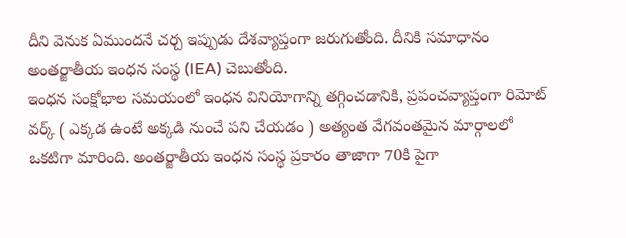దీని వెనుక ఏముందనే చర్చ ఇప్పుడు దేశవ్యాప్తంగా జరుగుతోంది. దీనికి సమాధానం అంతర్జాతీయ ఇంధన సంస్థ (IEA) చెబుతోంది.
ఇంధన సంక్షోభాల సమయంలో ఇంధన వినియోగాన్ని తగ్గించడానికి, ప్రపంచవ్యాప్తంగా రిమోట్ వర్క్ ( ఎక్కడ ఉంటే అక్కడి నుంచే పని చేయడం ) అత్యంత వేగవంతమైన మార్గాలలో ఒకటిగా మారింది. అంతర్జాతీయ ఇంధన సంస్థ ప్రకారం తాజాగా 70కి పైగా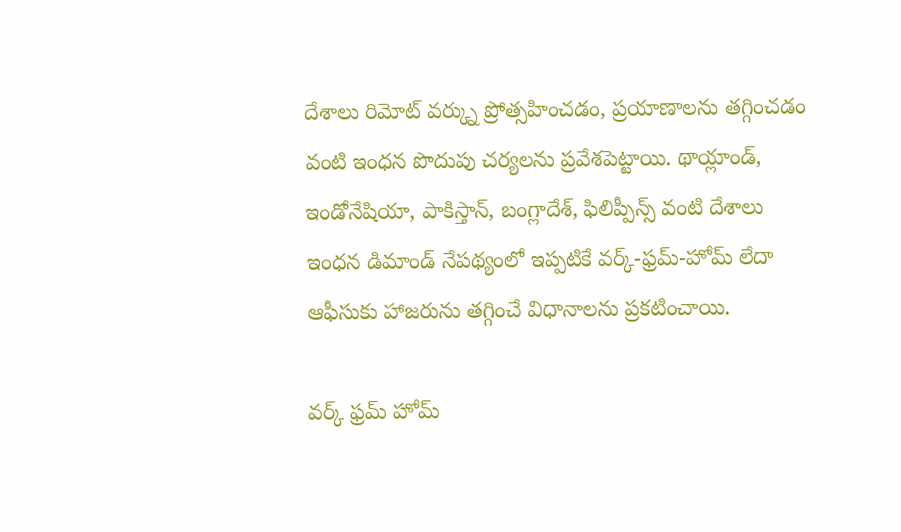దేశాలు రిమోట్ వర్క్ను ప్రోత్సహించడం, ప్రయాణాలను తగ్గించడం వంటి ఇంధన పొదుపు చర్యలను ప్రవేశపెట్టాయి. థాయ్లాండ్, ఇండోనేషియా, పాకిస్తాన్, బంగ్లాదేశ్, ఫిలిప్పీన్స్ వంటి దేశాలు ఇంధన డిమాండ్ నేపథ్యంలో ఇప్పటికే వర్క్-ఫ్రమ్-హోమ్ లేదా ఆఫీసుకు హాజరును తగ్గించే విధానాలను ప్రకటించాయి.

వర్క్ ఫ్రమ్ హోమ్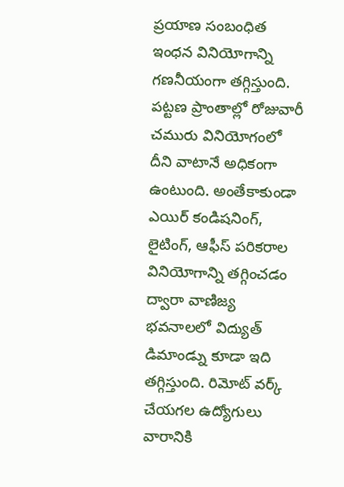ప్రయాణ సంబంధిత ఇంధన వినియోగాన్ని గణనీయంగా తగ్గిస్తుంది. పట్టణ ప్రాంతాల్లో రోజువారీ చమురు వినియోగంలో దీని వాటానే అధికంగా ఉంటుంది. అంతేకాకుండా ఎయిర్ కండిషనింగ్, లైటింగ్, ఆఫీస్ పరికరాల వినియోగాన్ని తగ్గించడం ద్వారా వాణిజ్య భవనాలలో విద్యుత్ డిమాండ్ను కూడా ఇది తగ్గిస్తుంది. రిమోట్ వర్క్ చేయగల ఉద్యోగులు వారానికి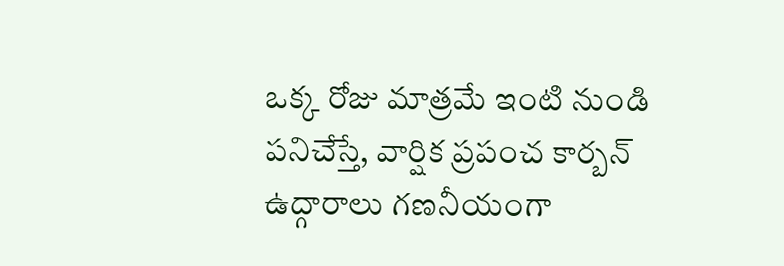ఒక్క రోజు మాత్రమే ఇంటి నుండి పనిచేస్తే, వార్షిక ప్రపంచ కార్బన్ ఉద్గారాలు గణనీయంగా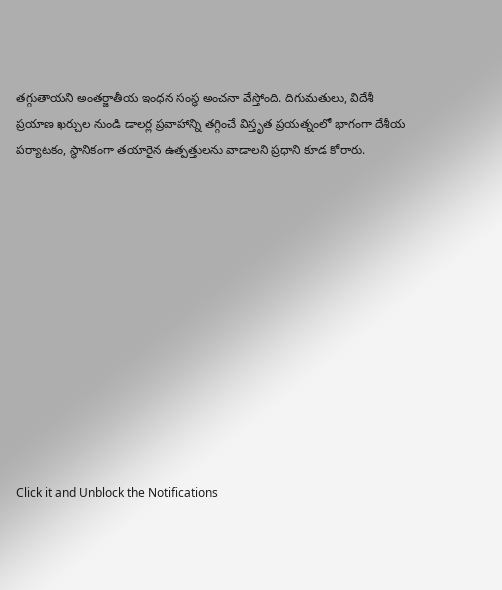తగ్గుతాయని అంతర్జాతీయ ఇంధన సంస్ధ అంచనా వేస్తోంది. దిగుమతులు, విదేశీ ప్రయాణ ఖర్చుల నుండి డాలర్ల ప్రవాహాన్ని తగ్గించే విస్తృత ప్రయత్నంలో భాగంగా దేశీయ పర్యాటకం, స్థానికంగా తయారైన ఉత్పత్తులను వాడాలని ప్రధాని కూడ కోరారు.












Click it and Unblock the Notifications